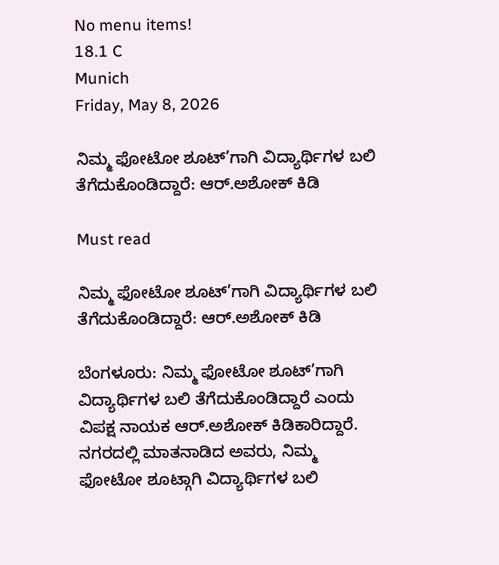No menu items!
18.1 C
Munich
Friday, May 8, 2026

ನಿಮ್ಮ ಫೋಟೋ ಶೂಟ್’ಗಾಗಿ ವಿದ್ಯಾರ್ಥಿಗಳ ಬಲಿ ತೆಗೆದುಕೊಂಡಿದ್ದಾರೆ: ಆರ್.ಅಶೋಕ್ ಕಿಡಿ

Must read

ನಿಮ್ಮ ಫೋಟೋ ಶೂಟ್’ಗಾಗಿ ವಿದ್ಯಾರ್ಥಿಗಳ ಬಲಿ ತೆಗೆದುಕೊಂಡಿದ್ದಾರೆ: ಆರ್.ಅಶೋಕ್ ಕಿಡಿ

ಬೆಂಗಳೂರು: ನಿಮ್ಮ ಫೋಟೋ ಶೂಟ್’ಗಾಗಿ ವಿದ್ಯಾರ್ಥಿಗಳ ಬಲಿ ತೆಗೆದುಕೊಂಡಿದ್ದಾರೆ ಎಂದು ವಿಪಕ್ಷ ನಾಯಕ ಆರ್.ಅಶೋಕ್ ಕಿಡಿಕಾರಿದ್ದಾರೆ. ನಗರದಲ್ಲಿ ಮಾತನಾಡಿದ ಅವರು, ನಿಮ್ಮ ಫೋಟೋ ಶೂಟ್ಗಾಗಿ ವಿದ್ಯಾರ್ಥಿಗಳ ಬಲಿ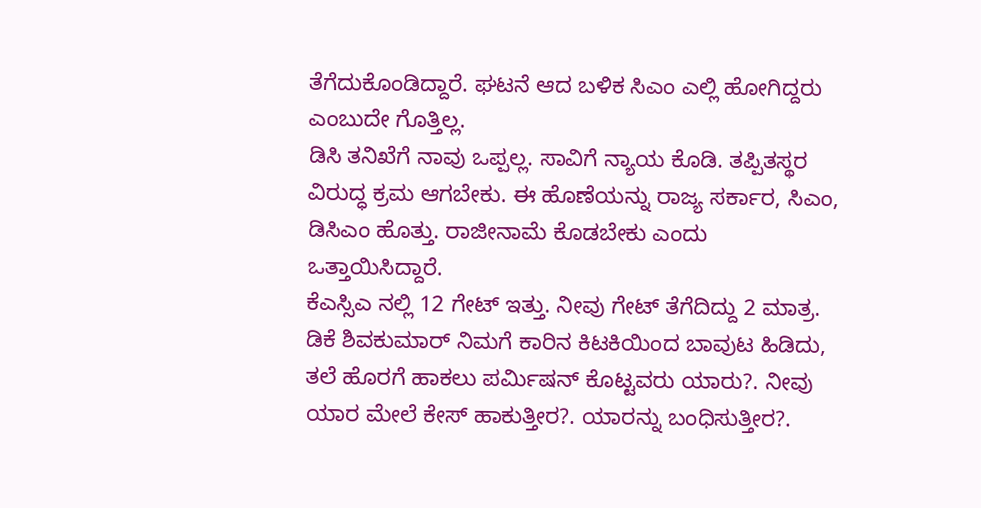ತೆಗೆದುಕೊಂಡಿದ್ದಾರೆ. ಘಟನೆ ಆದ ಬಳಿಕ ಸಿಎಂ ಎಲ್ಲಿ ಹೋಗಿದ್ದರು ಎಂಬುದೇ ಗೊತ್ತಿಲ್ಲ.
ಡಿಸಿ ತನಿಖೆಗೆ ನಾವು ಒಪ್ಪಲ್ಲ. ಸಾವಿಗೆ ನ್ಯಾಯ ಕೊಡಿ. ತಪ್ಪಿತಸ್ಥರ ವಿರುದ್ಧ ಕ್ರಮ ಆಗಬೇಕು. ಈ ಹೊಣೆಯನ್ನು ರಾಜ್ಯ ಸರ್ಕಾರ, ಸಿಎಂ, ಡಿಸಿಎಂ ಹೊತ್ತು. ರಾಜೀನಾಮೆ ಕೊಡಬೇಕು ಎಂದು ಒತ್ತಾಯಿಸಿದ್ದಾರೆ.
ಕೆಎಸ್ಸಿಎ ನಲ್ಲಿ 12 ಗೇಟ್ ಇತ್ತು. ನೀವು ಗೇಟ್ ತೆಗೆದಿದ್ದು 2 ಮಾತ್ರ. ಡಿಕೆ ಶಿವಕುಮಾರ್ ನಿಮಗೆ ಕಾರಿನ ಕಿಟಕಿಯಿಂದ ಬಾವುಟ ಹಿಡಿದು, ತಲೆ ಹೊರಗೆ ಹಾಕಲು ಪರ್ಮಿಷನ್ ಕೊಟ್ಟವರು ಯಾರು?. ನೀವು ಯಾರ ಮೇಲೆ ಕೇಸ್ ಹಾಕುತ್ತೀರ?. ಯಾರನ್ನು ಬಂಧಿಸುತ್ತೀರ?.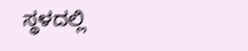ಸ್ಥಳದಲ್ಲಿ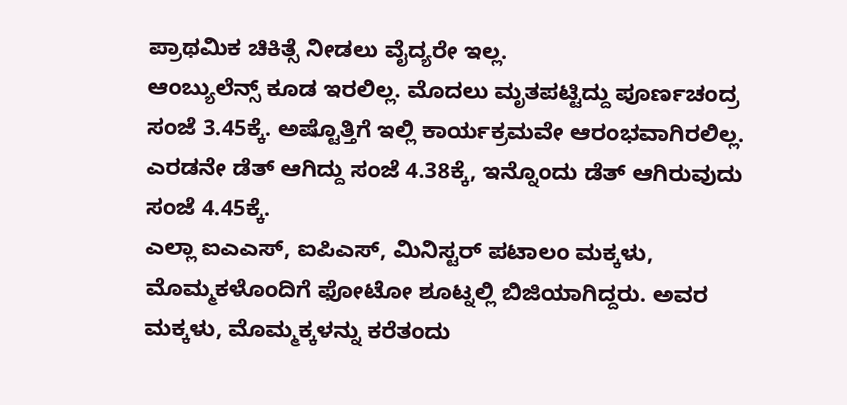ಪ್ರಾಥಮಿಕ ಚಿಕಿತ್ಸೆ ನೀಡಲು ವೈದ್ಯರೇ ಇಲ್ಲ.
ಆಂಬ್ಯುಲೆನ್ಸ್ ಕೂಡ ಇರಲಿಲ್ಲ. ಮೊದಲು ಮೃತಪಟ್ಟಿದ್ದು ಪೂರ್ಣಚಂದ್ರ ಸಂಜೆ 3.45ಕ್ಕೆ. ಅಷ್ಟೊತ್ತಿಗೆ ಇಲ್ಲಿ ಕಾರ್ಯಕ್ರಮವೇ ಆರಂಭವಾಗಿರಲಿಲ್ಲ. ಎರಡನೇ ಡೆತ್ ಆಗಿದ್ದು ಸಂಜೆ 4.38ಕ್ಕೆ, ಇನ್ನೊಂದು ಡೆತ್ ಆಗಿರುವುದು ಸಂಜೆ 4.45ಕ್ಕೆ.
ಎಲ್ಲಾ ಐಎಎಸ್, ಐಪಿಎಸ್, ಮಿನಿಸ್ಟರ್ ಪಟಾಲಂ ಮಕ್ಕಳು, ಮೊಮ್ಮಕಳೊಂದಿಗೆ ಫೋಟೋ ಶೂಟ್ನಲ್ಲಿ ಬಿಜಿಯಾಗಿದ್ದರು. ಅವರ ಮಕ್ಕಳು, ಮೊಮ್ಮಕ್ಕಳನ್ನು ಕರೆತಂದು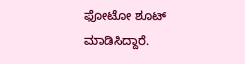ಫೋಟೋ ಶೂಟ್ ಮಾಡಿಸಿದ್ದಾರೆ.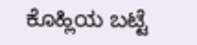ಕೊಹ್ಲಿಯ ಬಟ್ಟೆ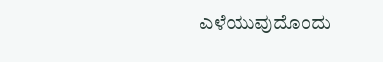ಎಳೆಯುವುದೊಂದು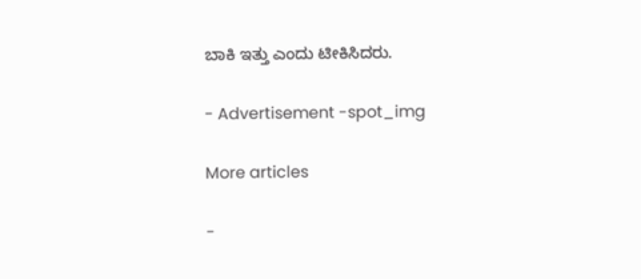ಬಾಕಿ ಇತ್ತು ಎಂದು ಟೀಕಿಸಿದರು.

- Advertisement -spot_img

More articles

-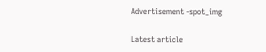Advertisement -spot_img

Latest article